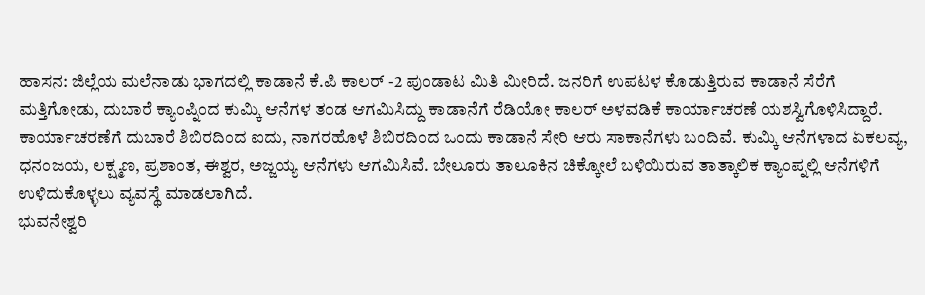ಹಾಸನ: ಜಿಲ್ಲೆಯ ಮಲೆನಾಡು ಭಾಗದಲ್ಲಿ ಕಾಡಾನೆ ಕೆ.ಪಿ ಕಾಲರ್ -2 ಪುಂಡಾಟ ಮಿತಿ ಮೀರಿದೆ. ಜನರಿಗೆ ಉಪಟಳ ಕೊಡುತ್ತಿರುವ ಕಾಡಾನೆ ಸೆರೆಗೆ ಮತ್ತಿಗೋಡು, ದುಬಾರೆ ಕ್ಯಾಂಪ್ನಿಂದ ಕುಮ್ಕಿ ಆನೆಗಳ ತಂಡ ಆಗಮಿಸಿದ್ದು ಕಾಡಾನೆಗೆ ರೆಡಿಯೋ ಕಾಲರ್ ಅಳವಡಿಕೆ ಕಾರ್ಯಾಚರಣೆ ಯಶಸ್ವಿಗೊಳಿಸಿದ್ದಾರೆ.
ಕಾರ್ಯಾಚರಣೆಗೆ ದುಬಾರೆ ಶಿಬಿರದಿಂದ ಐದು, ನಾಗರಹೊಳೆ ಶಿಬಿರದಿಂದ ಒಂದು ಕಾಡಾನೆ ಸೇರಿ ಆರು ಸಾಕಾನೆಗಳು ಬಂದಿವೆ. ಕುಮ್ಕಿ ಆನೆಗಳಾದ ಏಕಲವ್ಯ, ಧನಂಜಯ, ಲಕ್ಷ್ಮಣ, ಪ್ರಶಾಂತ, ಈಶ್ವರ, ಅಜ್ಜಯ್ಯ ಆನೆಗಳು ಆಗಮಿಸಿವೆ. ಬೇಲೂರು ತಾಲೂಕಿನ ಚಿಕ್ಕೋಲೆ ಬಳಿಯಿರುವ ತಾತ್ಕಾಲಿಕ ಕ್ಯಾಂಪ್ನಲ್ಲಿ ಆನೆಗಳಿಗೆ ಉಳಿದುಕೊಳ್ಳಲು ವ್ಯವಸ್ಥೆ ಮಾಡಲಾಗಿದೆ.
ಭುವನೇಶ್ವರಿ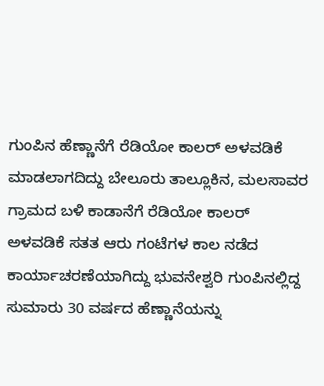ಗುಂಪಿನ ಹೆಣ್ಣಾನೆಗೆ ರೆಡಿಯೋ ಕಾಲರ್ ಅಳವಡಿಕೆ ಮಾಡಲಾಗದಿದ್ದು ಬೇಲೂರು ತಾಲ್ಲೂಕಿನ, ಮಲಸಾವರ ಗ್ರಾಮದ ಬಳಿ ಕಾಡಾನೆಗೆ ರೆಡಿಯೋ ಕಾಲರ್ ಅಳವಡಿಕೆ ಸತತ ಆರು ಗಂಟೆಗಳ ಕಾಲ ನಡೆದ ಕಾರ್ಯಾಚರಣೆಯಾಗಿದ್ದು ಭುವನೇಶ್ವರಿ ಗುಂಪಿನಲ್ಲಿದ್ದ ಸುಮಾರು 30 ವರ್ಷದ ಹೆಣ್ಣಾನೆಯನ್ನು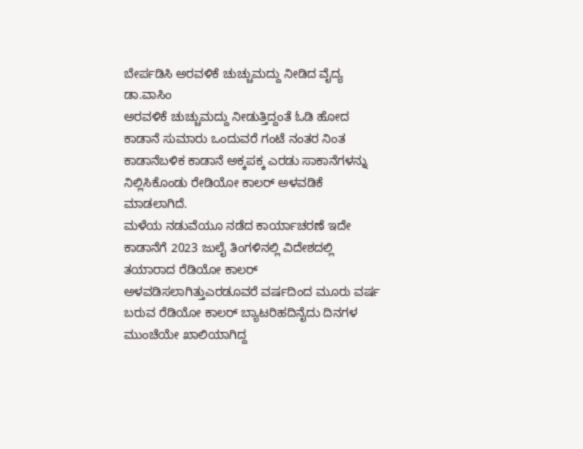ಬೇರ್ಪಡಿಸಿ ಅರವಳಿಕೆ ಚುಚ್ಚುಮದ್ದು ನೀಡಿದ ವೈದ್ಯ ಡಾ.ವಾಸಿಂ
ಅರವಳಿಕೆ ಚುಚ್ಚುಮದ್ದು ನೀಡುತ್ತಿದ್ದಂತೆ ಓಡಿ ಹೋದ ಕಾಡಾನೆ ಸುಮಾರು ಒಂದುವರೆ ಗಂಟೆ ನಂತರ ನಿಂತ ಕಾಡಾನೆಬಳಿಕ ಕಾಡಾನೆ ಅಕ್ಕಪಕ್ಕ ಎರಡು ಸಾಕಾನೆಗಳನ್ನು ನಿಲ್ಲಿಸಿಕೊಂಡು ರೇಡಿಯೋ ಕಾಲರ್ ಅಳವಡಿಕೆ ಮಾಡಲಾಗಿದೆ.
ಮಳೆಯ ನಡುವೆಯೂ ನಡೆದ ಕಾರ್ಯಾಚರಣೆ ಇದೇ ಕಾಡಾನೆಗೆ 2023 ಜುಲೈ ತಿಂಗಳಿನಲ್ಲಿ ವಿದೇಶದಲ್ಲಿ ತಯಾರಾದ ರೆಡಿಯೋ ಕಾಲರ್ ಅಳವಡಿಸಲಾಗಿತ್ತುಎರಡೂವರೆ ವರ್ಷದಿಂದ ಮೂರು ವರ್ಷ ಬರುವ ರೆಡಿಯೋ ಕಾಲರ್ ಬ್ಯಾಟರಿಹದಿನೈದು ದಿನಗಳ ಮುಂಚೆಯೇ ಖಾಲಿಯಾಗಿದ್ದ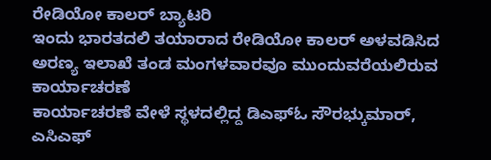ರೇಡಿಯೋ ಕಾಲರ್ ಬ್ಯಾಟರಿ
ಇಂದು ಭಾರತದಲಿ ತಯಾರಾದ ರೇಡಿಯೋ ಕಾಲರ್ ಅಳವಡಿಸಿದ ಅರಣ್ಯ ಇಲಾಖೆ ತಂಡ ಮಂಗಳವಾರವೂ ಮುಂದುವರೆಯಲಿರುವ ಕಾರ್ಯಾಚರಣೆ
ಕಾರ್ಯಾಚರಣೆ ವೇಳೆ ಸ್ಥಳದಲ್ಲಿದ್ದ ಡಿಎಫ್ಓ ಸೌರಭ್ಕುಮಾರ್, ಎಸಿಎಫ್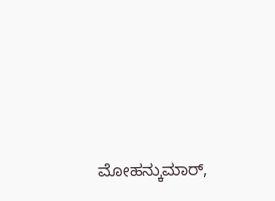ಮೋಹನ್ಕುಮಾರ್,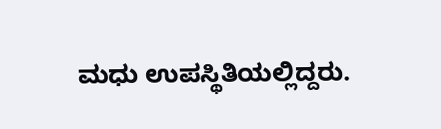ಮಧು ಉಪಸ್ಥಿತಿಯಲ್ಲಿದ್ದರು.